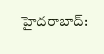హైదరాబాద్: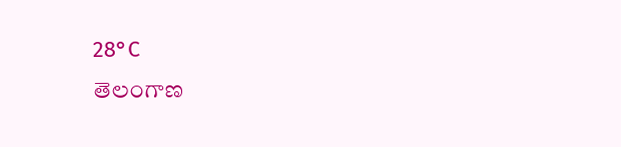28°C
తెలంగాణ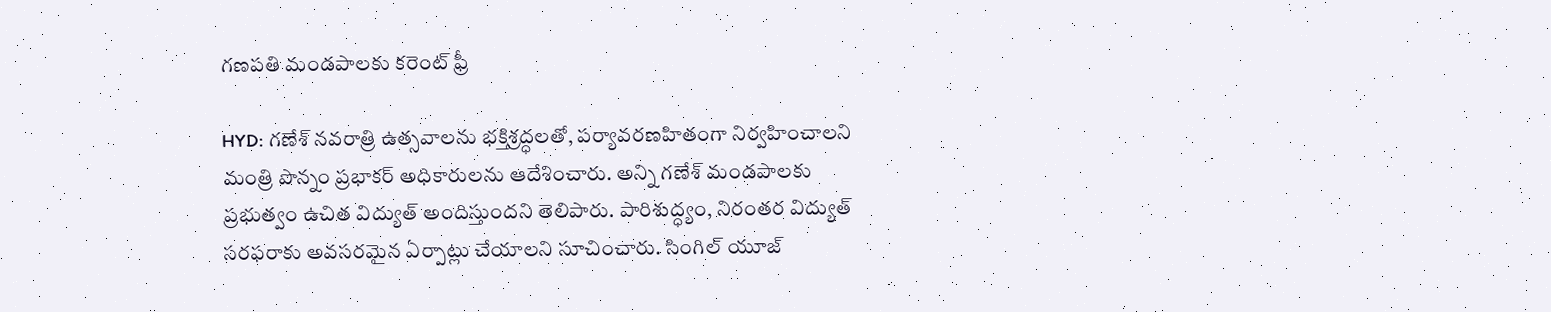గణపతి మండపాలకు కరెంట్ ఫ్రీ

HYD: గణేశ్‌ నవరాత్రి ఉత్సవాలను భక్తిశ్రద్ధలతో, పర్యావరణహితంగా నిర్వహించాలని మంత్రి పొన్నం ప్రభాకర్‌ అధికారులను ఆదేశించారు. అన్ని గణేశ్‌ మండపాలకు ప్రభుత్వం ఉచిత విద్యుత్‌ అందిస్తుందని తెలిపారు. పారిశుద్ధ్యం, నిరంతర విద్యుత్‌ సరఫరాకు అవసరమైన ఏర్పాట్లు చేయాలని సూచించారు. సింగిల్‌ యూజ్‌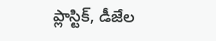ప్లాస్టిక్‌, డీజేల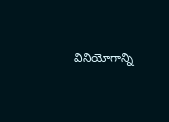వినియోగాన్ని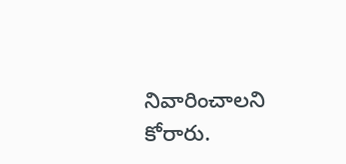నివారించాలని కోరారు.